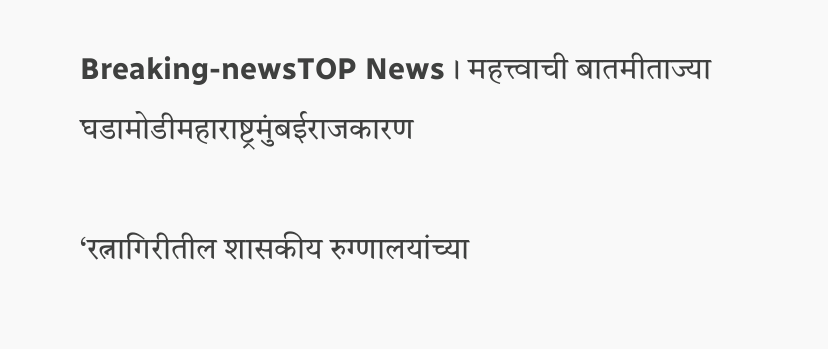Breaking-newsTOP News । महत्त्वाची बातमीताज्या घडामोडीमहाराष्ट्रमुंबईराजकारण

‘रत्नागिरीतील शासकीय रुग्णालयांच्या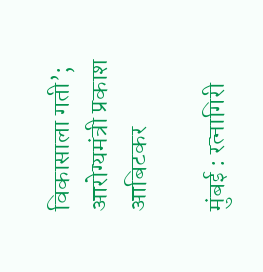विकासाला गती’; आरोग्यमंत्री प्रकाश आबिटकर

मुंबई : रत्नागिरी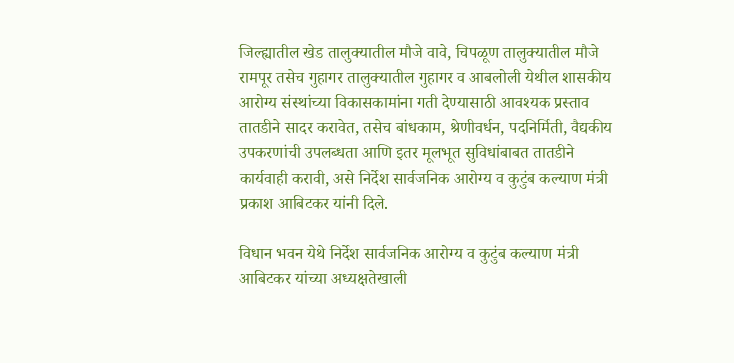जिल्ह्यातील खेड तालुक्यातील मौजे वावे, चिपळूण तालुक्यातील मौजे रामपूर तसेच गुहागर तालुक्यातील गुहागर व आबलोली येथील शासकीय आरोग्य संस्थांच्या विकासकामांना गती देण्यासाठी आवश्यक प्रस्ताव तातडीने सादर करावेत, तसेच बांधकाम, श्रेणीवर्धन, पदनिर्मिती, वैद्यकीय उपकरणांची उपलब्धता आणि इतर मूलभूत सुविधांबाबत तातडीने कार्यवाही करावी, असे निर्देश सार्वजनिक आरोग्य व कुटुंब कल्याण मंत्री प्रकाश आबिटकर यांनी दिले.

विधान भवन येथे निर्देश सार्वजनिक आरोग्य व कुटुंब कल्याण मंत्री आबिटकर यांच्या अध्यक्षतेखाली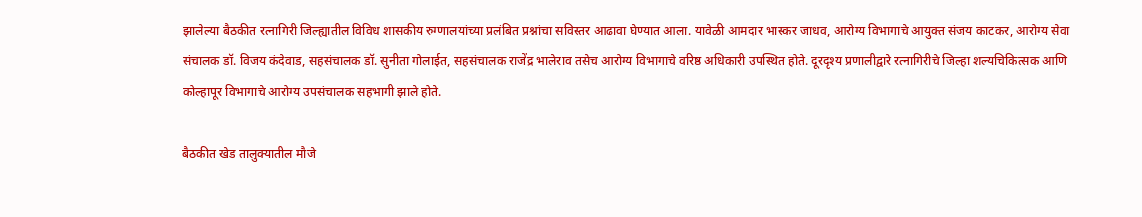झालेल्या बैठकीत रत्नागिरी जिल्ह्यातील विविध शासकीय रुग्णालयांच्या प्रलंबित प्रश्नांचा सविस्तर आढावा घेण्यात आला. यावेळी आमदार भास्कर जाधव, आरोग्य विभागाचे आयुक्त संजय काटकर, आरोग्य सेवा संचालक डॉ. विजय कंदेवाड, सहसंचालक डॉ. सुनीता गोलाईत, सहसंचालक राजेंद्र भालेराव तसेच आरोग्य विभागाचे वरिष्ठ अधिकारी उपस्थित होते. दूरदृश्य प्रणालीद्वारे रत्नागिरीचे जिल्हा शल्यचिकित्सक आणि कोल्हापूर विभागाचे आरोग्य उपसंचालक सहभागी झाले होते.

बैठकीत खेड तालुक्यातील मौजे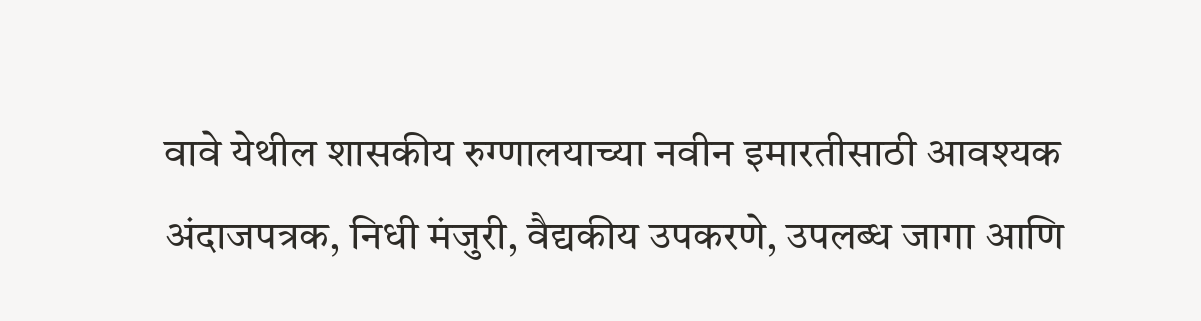वावे येथील शासकीय रुग्णालयाच्या नवीन इमारतीसाठी आवश्यक अंदाजपत्रक, निधी मंजुरी, वैद्यकीय उपकरणे, उपलब्ध जागा आणि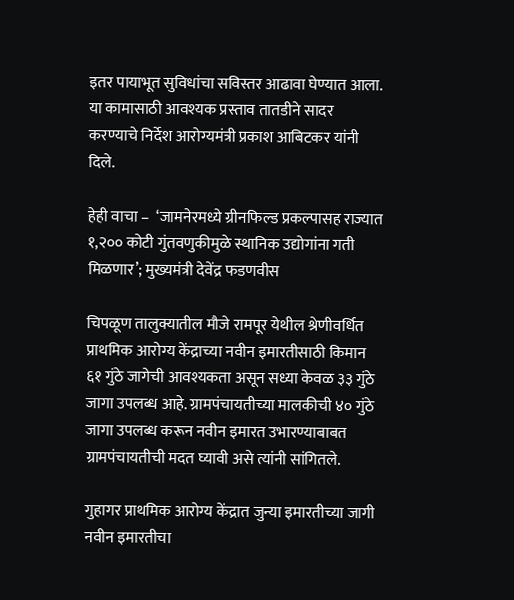इतर पायाभूत सुविधांचा सविस्तर आढावा घेण्यात आला. या कामासाठी आवश्यक प्रस्ताव तातडीने सादर करण्याचे निर्देश आरोग्यमंत्री प्रकाश आबिटकर यांनी दिले.

हेही वाचा –  ‘जामनेरमध्ये ग्रीनफिल्ड प्रकल्पासह राज्यात १,२०० कोटी गुंतवणुकीमुळे स्थानिक उद्योगांना गती मिळणार’; मुख्यमंत्री देवेंद्र फडणवीस

चिपळूण तालुक्यातील मौजे रामपूर येथील श्रेणीवर्धित प्राथमिक आरोग्य केंद्राच्या नवीन इमारतीसाठी किमान ६१ गुंठे जागेची आवश्यकता असून सध्या केवळ ३३ गुंठे जागा उपलब्ध आहे. ग्रामपंचायतीच्या मालकीची ४० गुंठे जागा उपलब्ध करून नवीन इमारत उभारण्याबाबत ग्रामपंचायतीची मदत घ्यावी असे त्यांनी सांगितले.

गुहागर प्राथमिक आरोग्य केंद्रात जुन्या इमारतीच्या जागी नवीन इमारतीचा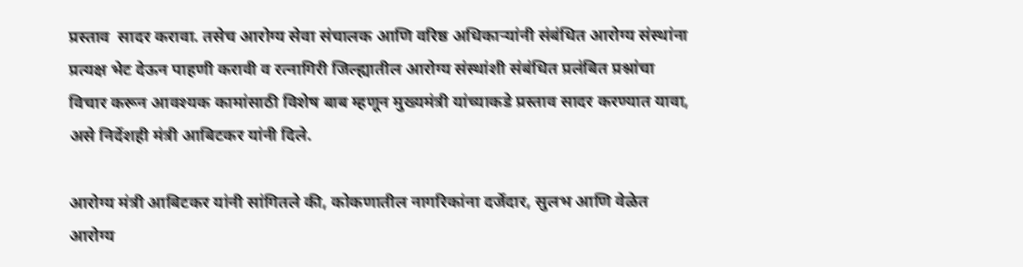प्रस्ताव  सादर करावा. तसेच आरोग्य सेवा संचालक आणि वरिष्ठ अधिकाऱ्यांनी संबंधित आरोग्य संस्थांना प्रत्यक्ष भेट देऊन पाहणी करावी व रत्नागिरी जिल्ह्यातील आरोग्य संस्थांशी संबंधित प्रलंबित प्रश्नांचा विचार करून आवश्यक कामांसाठी विशेष बाब म्हणून मुख्यमंत्री यांच्याकडे प्रस्ताव सादर करण्यात यावा, असे निर्देशही मंत्री आबिटकर यांनी दिले.

आरोग्य मंत्री आबिटकर यांनी सांगितले की, कोकणातील नागरिकांना दर्जेदार, सुलभ आणि वेळेत आरोग्य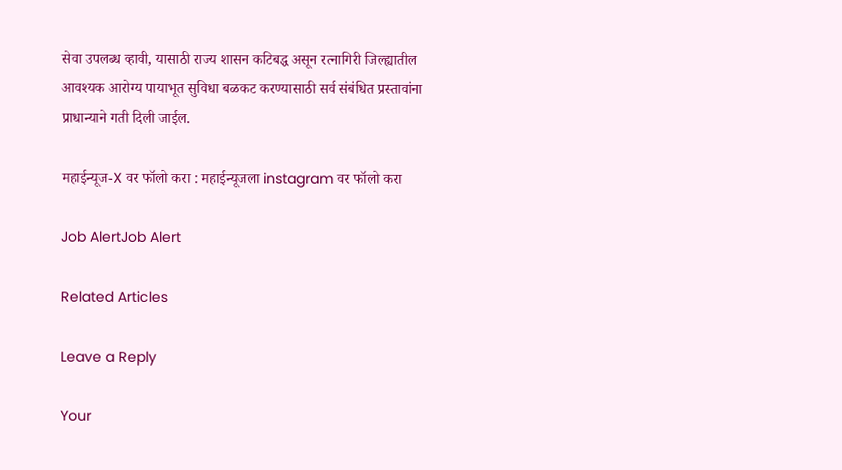सेवा उपलब्ध व्हावी, यासाठी राज्य शासन कटिबद्ध असून रत्नागिरी जिल्ह्यातील आवश्यक आरोग्य पायाभूत सुविधा बळकट करण्यासाठी सर्व संबंधित प्रस्तावांना प्राधान्याने गती दिली जाईल.

महाईन्यूज-X वर फॉलो करा : महाईन्यूजला instagram वर फॉलो करा

Job AlertJob Alert

Related Articles

Leave a Reply

Your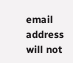email address will not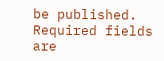be published. Required fields are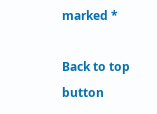marked *

Back to top button